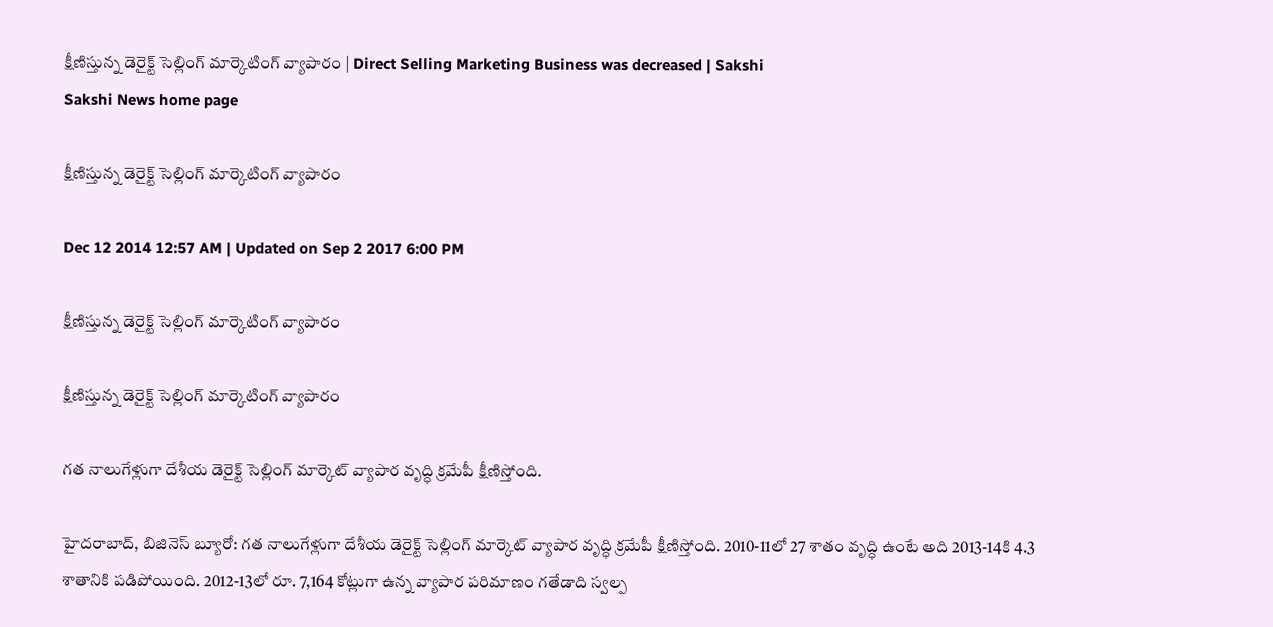క్షీణిస్తున్న డెరైక్ట్ సెల్లింగ్ మార్కెటింగ్ వ్యాపారం | Direct Selling Marketing Business was decreased | Sakshi
Sakshi News home page

క్షీణిస్తున్న డెరైక్ట్ సెల్లింగ్ మార్కెటింగ్ వ్యాపారం

Dec 12 2014 12:57 AM | Updated on Sep 2 2017 6:00 PM

క్షీణిస్తున్న డెరైక్ట్ సెల్లింగ్ మార్కెటింగ్ వ్యాపారం

క్షీణిస్తున్న డెరైక్ట్ సెల్లింగ్ మార్కెటింగ్ వ్యాపారం

గత నాలుగేళ్లుగా దేశీయ డెరైక్ట్ సెల్లింగ్ మార్కెట్ వ్యాపార వృద్ధి క్రమేపీ క్షీణిస్తోంది.

హైదరాబాద్, బిజినెస్ బ్యూరో: గత నాలుగేళ్లుగా దేశీయ డెరైక్ట్ సెల్లింగ్ మార్కెట్ వ్యాపార వృద్ధి క్రమేపీ క్షీణిస్తోంది. 2010-11లో 27 శాతం వృద్ధి ఉంటే అది 2013-14కి 4.3 శాతానికి పడిపోయింది. 2012-13లో రూ. 7,164 కోట్లుగా ఉన్న వ్యాపార పరిమాణం గతేడాది స్వల్ప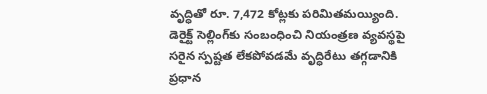వృద్ధితో రూ. 7,472 కోట్లకు పరిమితమయ్యింది. డెరైక్ట్ సెల్లింగ్‌కు సంబంధించి నియంత్రణ వ్యవస్థపై సరైన స్పష్టత లేకపోవడమే వృద్ధిరేటు తగ్గడానికి ప్రధాన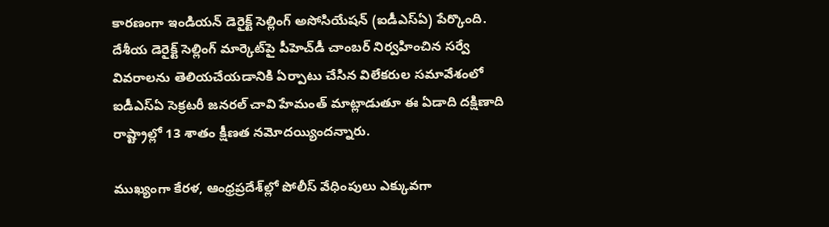కారణంగా ఇండియన్ డెరైక్ట్ సెల్లింగ్ అసోసియేషన్ (ఐడీఎస్‌ఏ) పేర్కొంది. దేశీయ డెరైక్ట్ సెల్లింగ్ మార్కెట్‌పై పీహెచ్‌డీ చాంబర్ నిర్వహించిన సర్వే వివరాలను తెలియచేయడానికి ఏర్పాటు చేసిన విలేకరుల సమావేశంలో ఐడీఎస్‌ఏ సెక్రటరీ జనరల్ చావి హేమంత్ మాట్లాడుతూ ఈ ఏడాది దక్షిణాది రాష్ట్రాల్లో 13 శాతం క్షీణత నమోదయ్యిందన్నారు.

ముఖ్యంగా కేరళ, ఆంధ్రప్రదేశ్‌ల్లో పోలీస్ వేధింపులు ఎక్కువగా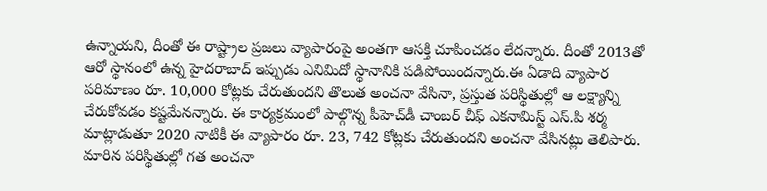ఉన్నాయని, దీంతో ఈ రాష్ట్రాల ప్రజలు వ్యాపారంపై అంతగా ఆసక్తి చూపించడం లేదన్నారు. దీంతో 2013తో ఆరో స్థానంలో ఉన్న హైదరాబాద్ ఇప్పుడు ఎనిమిదో స్థానానికి పడిపోయిందన్నారు.ఈ ఏడాది వ్యాపార పరిమాణం రూ. 10,000 కోట్లకు చేరుతుందని తొలుత అంచనా వేసినా, ప్రస్తుత పరిస్థితుల్లో ఆ లక్ష్యాన్ని చేరుకోవడం కష్టమేనన్నారు. ఈ కార్యక్రమంలో పాల్గొన్న పీహెచ్‌డీ చాంబర్ చీఫ్ ఎకనామిస్ట్ ఎస్.పి శర్మ మాట్లాడుతూ 2020 నాటికీ ఈ వ్యాపారం రూ. 23, 742 కోట్లకు చేరుతుందని అంచనా వేసినట్లు తెలిపారు. మారిన పరిస్థితుల్లో గత అంచనా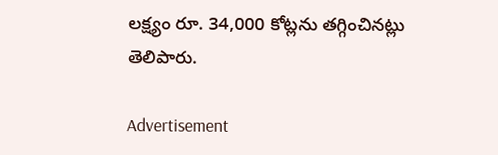లక్ష్యం రూ. 34,000 కోట్లను తగ్గించినట్లు తెలిపారు.

Advertisement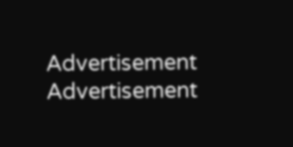Advertisement
Advertisement